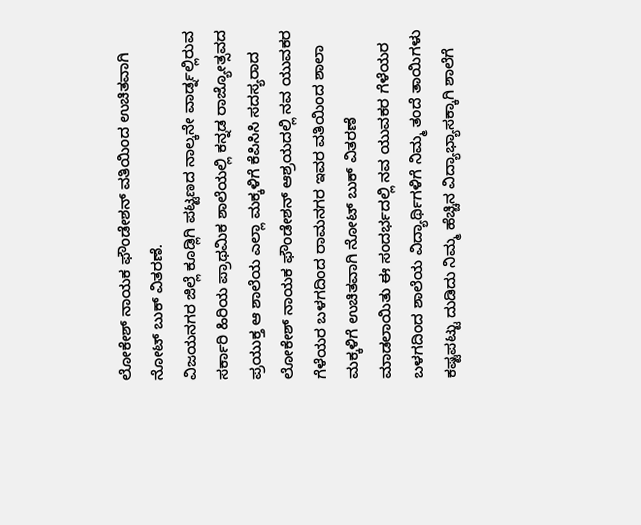ಲೋಕೇಶ್ ನಾಯಕ ಫೌಂಡೇಶನ್ ವತಿಯಿಂದ ಉಚಿತವಾಗಿ ನೋಟ್ ಬುಕ್ ವಿತರಣೆ.
ವಿಜಯನಗರ ಜಿಲ್ಲೆ ಕೂಡ್ಲಿಗಿ ಪಟ್ಟಣದ ನಾಲ್ಕನೇ ವಾರ್ಡ್ನಲ್ಲಿರುವ ಸರ್ಕಾರಿ ಹಿರಿಯ ಪ್ರಾಥಮಿಕ ಶಾಲೆಯಲ್ಲಿ ಕನ್ನಡ ರಾಜ್ಯೋತ್ಸವದ ಪ್ರಯುಕ್ತ ಆ ಶಾಲೆಯ ಎಲ್ಲಾ ಮಕ್ಕಳಿಗೆ ಕೆಪಿಸಿಸಿ ಸದಸ್ಯರಾದ ಲೋಕೇಶ್ ನಾಯಕ ಫೌಂಡೇಶನ್ ಆಶ್ರಯದಲ್ಲಿ ನವ ಯುವಕರ ಗೆಳೆಯರ ಬಳಗದಿಂದ ರಾಮನಗರ ಇವರ ವತಿಯಿಂದ ಶಾಲಾ ಮಕ್ಕಳಿಗೆ ಉಚಿತವಾಗಿ ನೋಟ್ ಬುಕ್ ವಿತರಣೆ ಮಾಡಲಾಯಿತು ಈ ಸಂದರ್ಭದಲ್ಲಿ ನವ ಯುವಕರ ಗೆಳೆಯರ ಬಳಗದಿಂದ ಶಾಲೆಯ ವಿದ್ಯಾರ್ಥಿಗಳಿಗೆ ನಿಮ್ಮ ತಂದೆ ತಾಯಿಗಳು ಕಷ್ಟಪಟ್ಟು ದುಡಿದು ನಿಮ್ಮ ಹೆಚ್ಚಿನ ವಿದ್ಯಾಭ್ಯಾಸಕ್ಕಾಗಿ ಶಾಲೆಗೆ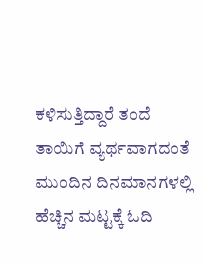ಕಳಿಸುತ್ತಿದ್ದಾರೆ ತಂದೆ ತಾಯಿಗೆ ವ್ಯರ್ಥವಾಗದಂತೆ ಮುಂದಿನ ದಿನಮಾನಗಳಲ್ಲಿ ಹೆಚ್ಚಿನ ಮಟ್ಟಕ್ಕೆ ಓದಿ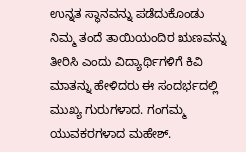ಉನ್ನತ ಸ್ಥಾನವನ್ನು ಪಡೆದುಕೊಂಡು ನಿಮ್ಮ ತಂದೆ ತಾಯಿಯಂದಿರ ಋಣವನ್ನು ತೀರಿಸಿ ಎಂದು ವಿದ್ಯಾರ್ಥಿಗಳಿಗೆ ಕಿವಿ ಮಾತನ್ನು ಹೇಳಿದರು ಈ ಸಂದರ್ಭದಲ್ಲಿ ಮುಖ್ಯ ಗುರುಗಳಾದ. ಗಂಗಮ್ಮ ಯುವಕರಗಳಾದ ಮಹೇಶ್.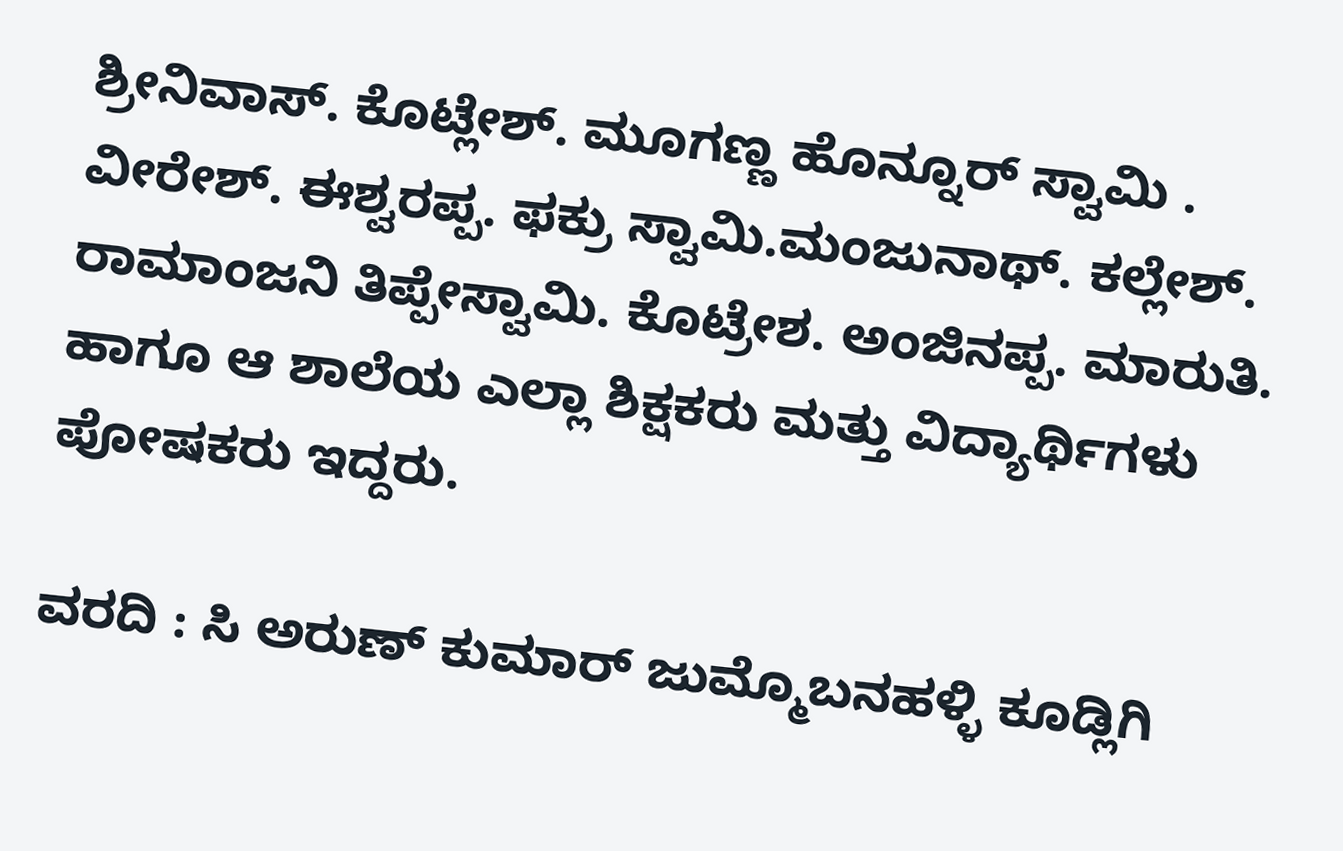ಶ್ರೀನಿವಾಸ್. ಕೊಟ್ಲೇಶ್. ಮೂಗಣ್ಣ ಹೊನ್ನೂರ್ ಸ್ವಾಮಿ . ವೀರೇಶ್. ಈಶ್ವರಪ್ಪ. ಫಕ್ರು ಸ್ವಾಮಿ.ಮಂಜುನಾಥ್. ಕಲ್ಲೇಶ್. ರಾಮಾಂಜನಿ ತಿಪ್ಪೇಸ್ವಾಮಿ. ಕೊಟ್ರೇಶ. ಅಂಜಿನಪ್ಪ. ಮಾರುತಿ. ಹಾಗೂ ಆ ಶಾಲೆಯ ಎಲ್ಲಾ ಶಿಕ್ಷಕರು ಮತ್ತು ವಿದ್ಯಾರ್ಥಿಗಳು ಪೋಷಕರು ಇದ್ದರು.

ವರದಿ : ಸಿ ಅರುಣ್ ಕುಮಾರ್ ಜುಮ್ಮೊಬನಹಳ್ಳಿ ಕೂಡ್ಲಿಗಿ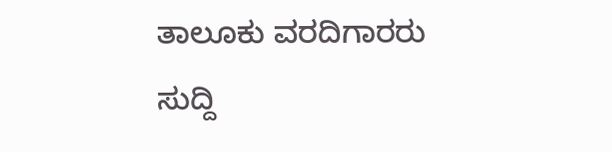ತಾಲೂಕು ವರದಿಗಾರರು
ಸುದ್ದಿ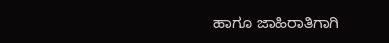ಹಾಗೂ ಜಾಹಿರಾತಿಗಾಗಿ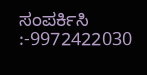ಸಂಪರ್ಕಿಸಿ :-9972422030